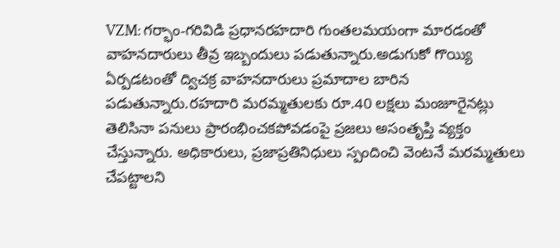VZM: గర్భాం-గరివిడి ప్రధానరహదారి గుంతలమయంగా మారడంతో వాహనదారులు తీవ్ర ఇబ్బందులు పడుతున్నారు.అడుగుకో గొయ్యి ఏర్పడటంతో ద్విచక్ర వాహనదారులు ప్రమాదాల బారిన పడుతున్నారు.రహదారి మరమ్మతులకు రూ.40 లక్షలు మంజూరైనట్లు తెలిసినా పనులు ప్రారంభించకపోవడంపై ప్రజలు అసంతృప్తి వ్యక్తం చేస్తున్నారు. అధికారులు, ప్రజాప్రతినిధులు స్పందించి వెంటనే మరమ్మతులు చేపట్టాలని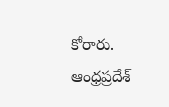కోరారు.
ఆంధ్రప్రదేశ్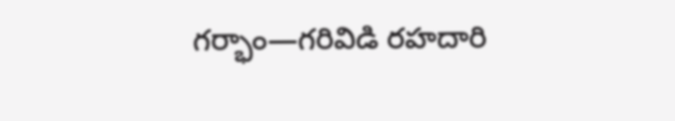గర్భాం—గరివిడి రహదారి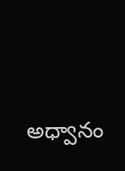అధ్వానం